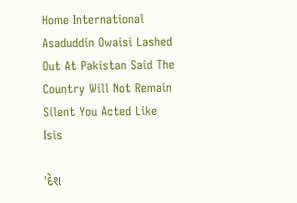Home International Asaduddin Owaisi Lashed Out At Pakistan Said The Country Will Not Remain Silent You Acted Like Isis

'દેશ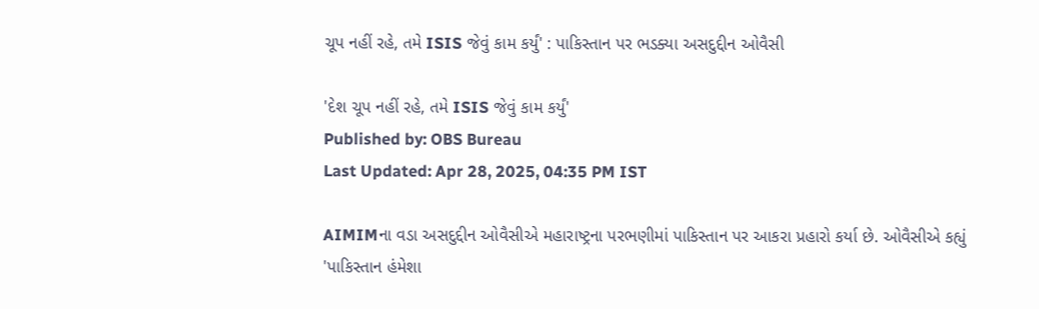ચૂપ નહીં રહે, તમે ISIS જેવું કામ કર્યું' : પાકિસ્તાન પર ભડક્યા અસદુદ્દીન ઓવૈસી

'દેશ ચૂપ નહીં રહે, તમે ISIS જેવું કામ કર્યું'
Published by: OBS Bureau
Last Updated: Apr 28, 2025, 04:35 PM IST

AIMIMના વડા અસદુદ્દીન ઓવૈસીએ મહારાષ્ટ્રના પરભણીમાં પાકિસ્તાન પર આકરા પ્રહારો કર્યા છે. ઓવૈસીએ કહ્યું 'પાકિસ્તાન હંમેશા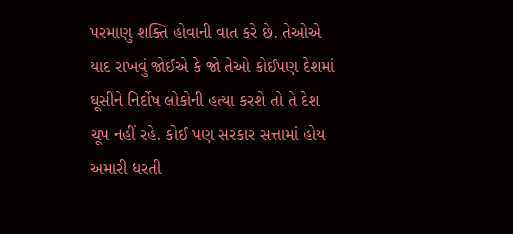પરમાણુ શક્તિ હોવાની વાત કરે છે. તેઓએ યાદ રાખવું જોઈએ કે જો તેઓ કોઈપણ દેશમાં ઘૂસીને નિર્દોષ લોકોની હત્યા કરશે તો તે દેશ ચૂપ નહીં રહે. કોઈ પણ સરકાર સત્તામાં હોય અમારી ધરતી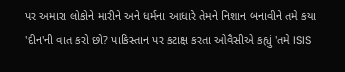પર અમારા લોકોને મારીને અને ધર્મના આધારે તેમને નિશાન બનાવીને તમે કયા 'દીન'ની વાત કરો છો? પાકિસ્તાન પર કટાક્ષ કરતા ઓવૈસીએ કહ્યું 'તમે ISIS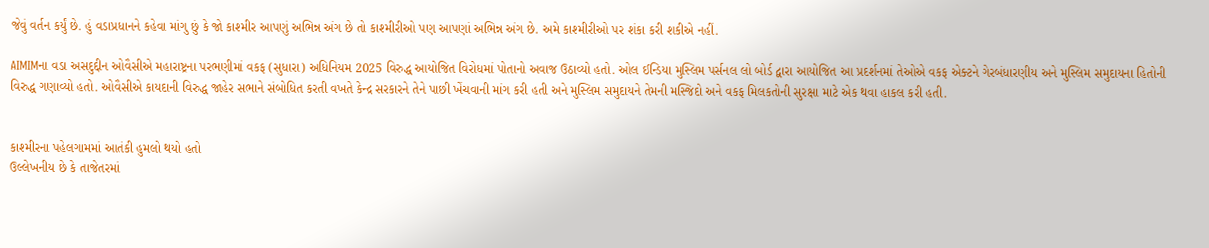જેવું વર્તન કર્યું છે. હું વડાપ્રધાનને કહેવા માંગુ છું કે જો કાશ્મીર આપણું અભિન્ન અંગ છે તો કાશ્મીરીઓ પણ આપણાં અભિન્ન અંગ છે. અમે કાશ્મીરીઓ પર શંકા કરી શકીએ નહીં.

AIMIMના વડા અસદુદ્દીન ઓવૈસીએ મહારાષ્ટ્રના પરભણીમાં વકફ (સુધારા) અધિનિયમ 2025 વિરુદ્ધ આયોજિત વિરોધમાં પોતાનો અવાજ ઉઠાવ્યો હતો. ઓલ ઈન્ડિયા મુસ્લિમ પર્સનલ લો બોર્ડ દ્વારા આયોજિત આ પ્રદર્શનમાં તેઓએ વકફ એક્ટને ગેરબંધારણીય અને મુસ્લિમ સમુદાયના હિતોની વિરુદ્ધ ગણાવ્યો હતો. ઓવૈસીએ કાયદાની વિરુદ્ધ જાહેર સભાને સંબોધિત કરતી વખતે કેન્દ્ર સરકારને તેને પાછી ખેંચવાની માંગ કરી હતી અને મુસ્લિમ સમુદાયને તેમની મસ્જિદો અને વકફ મિલકતોની સુરક્ષા માટે એક થવા હાકલ કરી હતી.


કાશ્મીરના પહેલગામમાં આતંકી હુમલો થયો હતો
ઉલ્લેખનીય છે કે તાજેતરમાં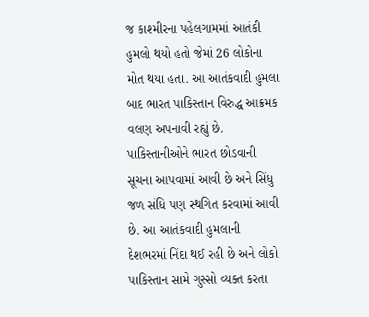જ કાશ્મીરના પહેલગામમાં આતંકી હુમલો થયો હતો જેમાં 26 લોકોના મોત થયા હતા. આ આતંકવાદી હુમલા બાદ ભારત પાકિસ્તાન વિરુદ્ધ આક્રમક વલણ અપનાવી રહ્યું છે. પાકિસ્તાનીઓને ભારત છોડવાની સૂચના આપવામાં આવી છે અને સિંધુ જળ સંધિ પણ સ્થગિત કરવામાં આવી છે. આ આતંકવાદી હુમલાની દેશભરમાં નિંદા થઈ રહી છે અને લોકો પાકિસ્તાન સામે ગુસ્સો વ્યક્ત કરતા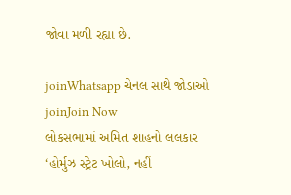જોવા મળી રહ્યા છે.

joinWhatsapp ચેનલ સાથે જોડાઓ
joinJoin Now
લોકસભામાં અમિત શાહનો લલકાર
‘હોર્મુઝ સ્ટ્રેટ ખોલો, નહીં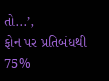તો...’,
ફોન પર પ્રતિબંધથી 75%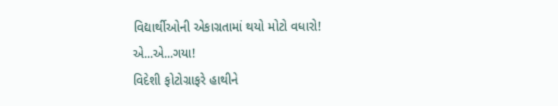વિદ્યાર્થીઓની એકાગ્રતામાં થયો મોટો વધારો!
એ...એ...ગયા!
વિદેશી ફોટોગ્રાફરે હાથીને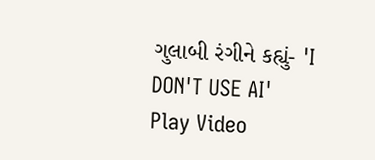ગુલાબી રંગીને કહ્યું- 'I DON'T USE AI'
Play Video